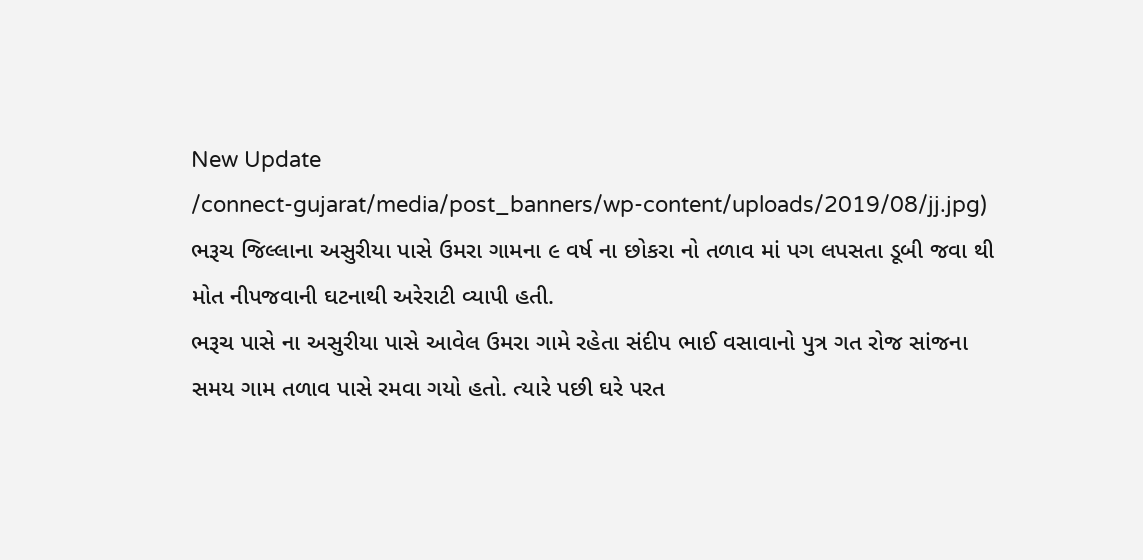New Update
/connect-gujarat/media/post_banners/wp-content/uploads/2019/08/jj.jpg)
ભરૂચ જિલ્લાના અસુરીયા પાસે ઉમરા ગામના ૯ વર્ષ ના છોકરા નો તળાવ માં પગ લપસતા ડૂબી જવા થી મોત નીપજવાની ઘટનાથી અરેરાટી વ્યાપી હતી.
ભરૂચ પાસે ના અસુરીયા પાસે આવેલ ઉમરા ગામે રહેતા સંદીપ ભાઈ વસાવાનો પુત્ર ગત રોજ સાંજના સમય ગામ તળાવ પાસે રમવા ગયો હતો. ત્યારે પછી ઘરે પરત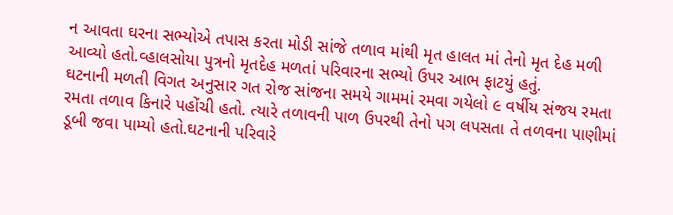ન આવતા ઘરના સભ્યોએ તપાસ કરતા મોડી સાંજે તળાવ માંથી મૃત હાલત માં તેનો મૃત દેહ મળી આવ્યો હતો.વ્હાલસોયા પુત્રનો મૃતદેહ મળતાં પરિવારના સભ્યો ઉપર આભ ફાટયું હતું.
ઘટનાની મળતી વિગત અનુસાર ગત રોજ સાંજના સમયે ગામમાં રમવા ગયેલો ૯ વર્ષીય સંજય રમતા રમતા તળાવ કિનારે પહોંચી હતો. ત્યારે તળાવની પાળ ઉપરથી તેનો પગ લપસતા તે તળવના પાણીમાં ડૂબી જવા પામ્યો હતો.ઘટનાની પરિવારે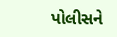પોલીસને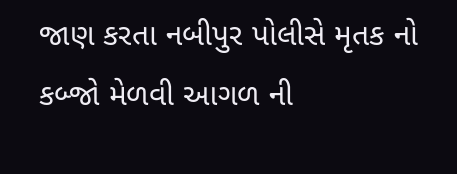જાણ કરતા નબીપુર પોલીસે મૃતક નો કબ્જો મેળવી આગળ ની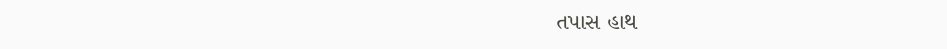તપાસ હાથ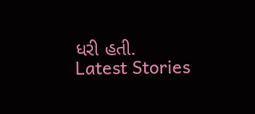ધરી હતી.
Latest Stories